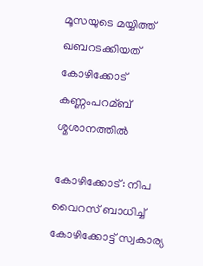മൂസയുടെ മയ്യിത്ത് ഖബറടക്കിയത് കോഴിക്കോട് കണ്ണംപറമ്ബ് ശ്മശാനത്തില്‍

കോഴിക്കോട്: നിപ വൈറസ് ബാധിച്ച്‌ കോഴിക്കോട്ട് സ്വകാര്യ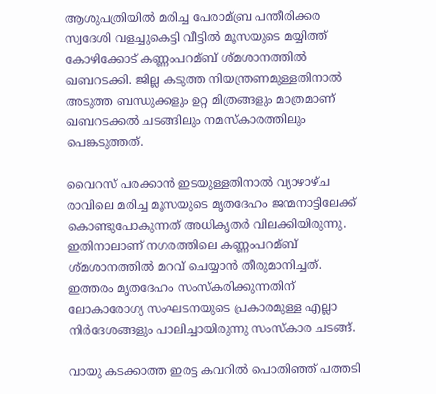ആശുപത്രിയില്‍ മരിച്ച പേരാമ്ബ്ര പന്തീരിക്കര സ്വദേശി വളച്ചുകെട്ടി വീട്ടില്‍ മൂസയുടെ മയ്യിത്ത് കോഴിക്കോട് കണ്ണംപറമ്ബ് ശ്മശാനത്തില്‍ ഖബറടക്കി. ജില്ല കടുത്ത നിയന്ത്രണമുള്ളതിനാല്‍ അടുത്ത ബന്ധുക്കളും ഉറ്റ മിത്രങ്ങളും മാത്രമാണ് ഖബറടക്കല്‍ ചടങ്ങിലും നമസ്കാരത്തിലും പെങ്കടുത്തത്.

വൈറസ് പരക്കാന്‍ ഇടയുള്ളതിനാല്‍ വ്യാഴാഴ്ച രാവിലെ മരിച്ച മൂസയുടെ മൃതദേഹം ജന്മനാട്ടിലേക്ക് കൊണ്ടുപോകുന്നത് അധികൃതര്‍ വിലക്കിയിരുന്നു. ഇതിനാലാണ് നഗരത്തിലെ കണ്ണംപറമ്ബ് ശ്മശാനത്തില്‍ മറവ് ചെയ്യാന്‍ തീരുമാനിച്ചത്. ഇത്തരം മൃതദേഹം സംസ്കരിക്കുന്നതിന് ലോകാരോഗ്യ സംഘടനയുടെ പ്രകാരമുള്ള എല്ലാ നിര്‍ദേശങ്ങളും പാലിച്ചായിരുന്നു സംസ്കാര ചടങ്ങ്.

വായു കടക്കാത്ത ഇരട്ട കവറില്‍ പൊതിഞ്ഞ് പത്തടി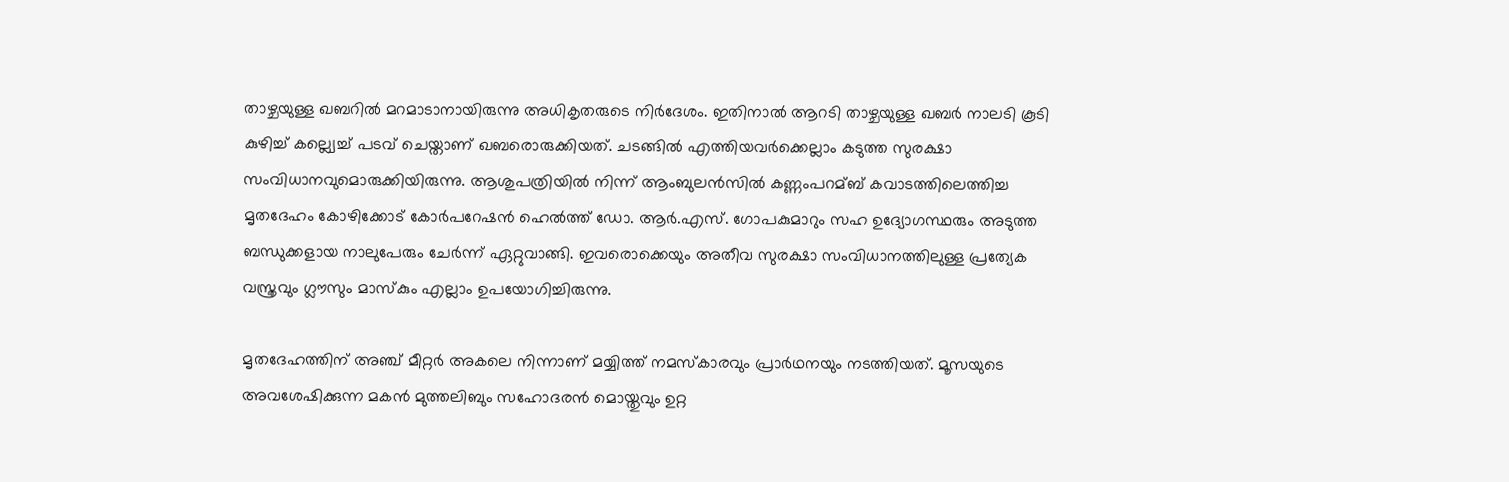താഴ്ചയുള്ള ഖബറില്‍ മറമാടാനായിരുന്നു അധികൃതരുടെ നിര്‍ദേശം. ഇതിനാല്‍ ആറടി താഴ്ചയുള്ള ഖബര്‍ നാലടി കൂടി കുഴിച്ച്‌ കല്ല്വെച്ച്‌ പടവ് ചെയ്താണ് ഖബരൊരുക്കിയത്. ചടങ്ങില്‍ എത്തിയവര്‍ക്കെല്ലാം കടുത്ത സുരക്ഷാ സംവിധാനവുമൊരുക്കിയിരുന്നു. ആശുപത്രിയില്‍ നിന്ന് ആംബുലന്‍സില്‍ കണ്ണംപറമ്ബ് കവാടത്തിലെത്തിച്ച മൃതദേഹം കോഴിക്കോട് കോര്‍പറേഷന്‍ ഹെല്‍ത്ത് ഡോ. ആര്‍.എസ്. ഗോപകുമാറും സഹ ഉദ്യോഗസ്ഥരും അടുത്ത ബന്ധുക്കളായ നാലുപേരും ചേര്‍ന്ന് ഏറ്റുവാങ്ങി. ഇവരൊക്കെയും അതീവ സുരക്ഷാ സംവിധാനത്തിലുള്ള പ്രത്യേക വസ്ത്രവും ഗ്ലൗസും മാസ്കും എല്ലാം ഉപയോഗിച്ചിരുന്നു.

മൃതദേഹത്തിന് അഞ്ച് മീറ്റര്‍ അകലെ നിന്നാണ് മയ്യിത്ത് നമസ്കാരവും പ്രാര്‍ഥനയും നടത്തിയത്. മൂസയുടെ അവശേഷിക്കുന്ന മകന്‍ മുത്തലിബും സഹോദരന്‍ മൊയ്തുവും ഉറ്റ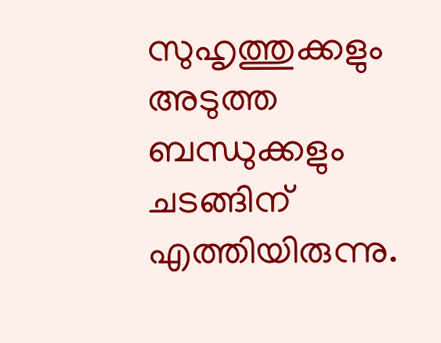സുഹൃത്തുക്കളും അടുത്ത ബന്ധുക്കളും ചടങ്ങിന് എത്തിയിരുന്നു.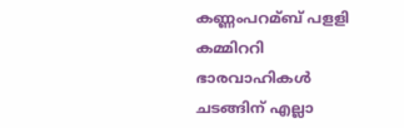കണ്ണംപറമ്ബ് പളളി കമ്മിററി ഭാരവാഹികള്‍ ചടങ്ങിന് എല്ലാ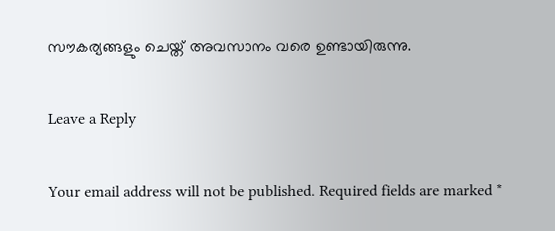സൗകര്യങ്ങളും ചെയ്ത് അവസാനം വരെ ഉണ്ടായിരുന്നു.

Leave a Reply

Your email address will not be published. Required fields are marked *